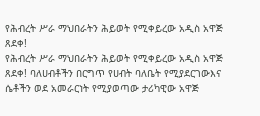የሕብረት ሥራ ማህበራትን ሕይወት የሚቀይረው አዲስ አዋጅ ጸደቀ!
የሕብረት ሥራ ማህበራትን ሕይወት የሚቀይረው አዲስ አዋጅ ጸደቀ! ባለሀብቶችን በርግጥ የሀብት ባለቤት የሚያደርገውእና ሴቶችን ወደ አመራርነት የሚያወጣው ታሪካዊው አዋጅ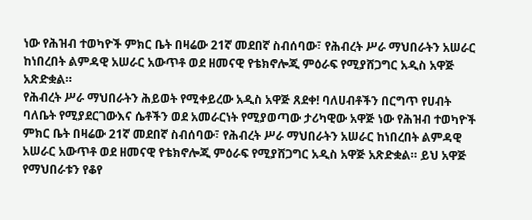ነው የሕዝብ ተወካዮች ምክር ቤት በዛሬው 21ኛ መደበኛ ስብሰባው፣ የሕብረት ሥራ ማህበራትን አሠራር ከነበረበት ልምዳዊ አሠራር አውጥቶ ወደ ዘመናዊ የቴክኖሎጂ ምዕራፍ የሚያሸጋግር አዲስ አዋጅ አጽድቋል።
የሕብረት ሥራ ማህበራትን ሕይወት የሚቀይረው አዲስ አዋጅ ጸደቀ! ባለሀብቶችን በርግጥ የሀብት ባለቤት የሚያደርገውእና ሴቶችን ወደ አመራርነት የሚያወጣው ታሪካዊው አዋጅ ነው የሕዝብ ተወካዮች ምክር ቤት በዛሬው 21ኛ መደበኛ ስብሰባው፣ የሕብረት ሥራ ማህበራትን አሠራር ከነበረበት ልምዳዊ አሠራር አውጥቶ ወደ ዘመናዊ የቴክኖሎጂ ምዕራፍ የሚያሸጋግር አዲስ አዋጅ አጽድቋል። ይህ አዋጅ የማህበራቱን የቆየ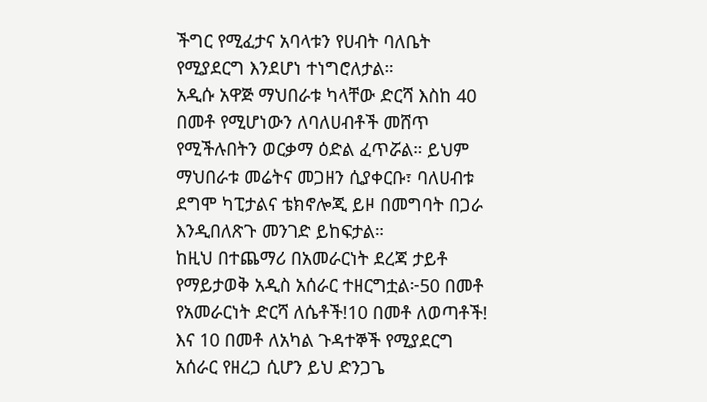ችግር የሚፈታና አባላቱን የሀብት ባለቤት የሚያደርግ እንደሆነ ተነግሮለታል።
አዲሱ አዋጅ ማህበራቱ ካላቸው ድርሻ እስከ 40 በመቶ የሚሆነውን ለባለሀብቶች መሸጥ የሚችሉበትን ወርቃማ ዕድል ፈጥሯል። ይህም ማህበራቱ መሬትና መጋዘን ሲያቀርቡ፣ ባለሀብቱ ደግሞ ካፒታልና ቴክኖሎጂ ይዞ በመግባት በጋራ እንዲበለጽጉ መንገድ ይከፍታል።
ከዚህ በተጨማሪ በአመራርነት ደረጃ ታይቶ የማይታወቅ አዲስ አሰራር ተዘርግቷል፦50 በመቶ የአመራርነት ድርሻ ለሴቶች!10 በመቶ ለወጣቶች! እና 10 በመቶ ለአካል ጉዳተኞች የሚያደርግ አሰራር የዘረጋ ሲሆን ይህ ድንጋጌ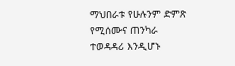ማህበራቱ የሁሉንም ድምጽ የሚሰሙና ጠንካራ ተወዳዳሪ እንዲሆኑ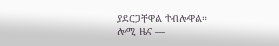ያደርጋቸዋል ተብሎዋል።
ሎሚ ዜና —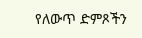የለውጥ ድምጾችን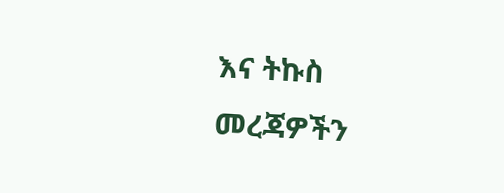እና ትኩስ መረጃዎችን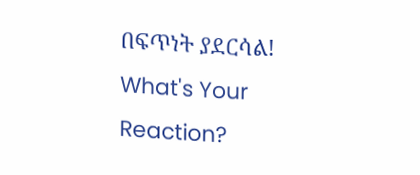በፍጥነት ያደርሳል!
What's Your Reaction?